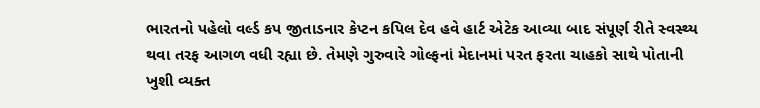ભારતનો પહેલો વર્લ્ડ કપ જીતાડનાર કેપ્ટન કપિલ દેવ હવે હાર્ટ એટેક આવ્યા બાદ સંપૂર્ણ રીતે સ્વસ્થ્ય થવા તરફ આગળ વધી રહ્યા છે. તેમણે ગુરુવારે ગોલ્ફનાં મેદાનમાં પરત ફરતા ચાહકો સાથે પોતાની ખુશી વ્યક્ત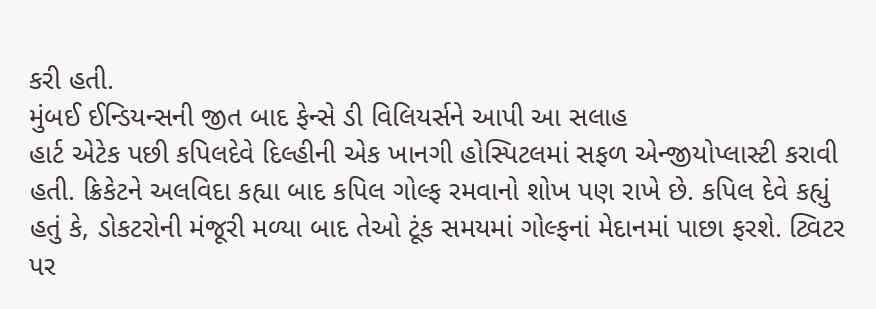કરી હતી.
મુંબઈ ઈન્ડિયન્સની જીત બાદ ફેન્સે ડી વિલિયર્સને આપી આ સલાહ
હાર્ટ એટેક પછી કપિલદેવે દિલ્હીની એક ખાનગી હોસ્પિટલમાં સફળ એન્જીયોપ્લાસ્ટી કરાવી હતી. ક્રિકેટને અલવિદા કહ્યા બાદ કપિલ ગોલ્ફ રમવાનો શોખ પણ રાખે છે. કપિલ દેવે કહ્યું હતું કે, ડોકટરોની મંજૂરી મળ્યા બાદ તેઓ ટૂંક સમયમાં ગોલ્ફનાં મેદાનમાં પાછા ફરશે. ટ્વિટર પર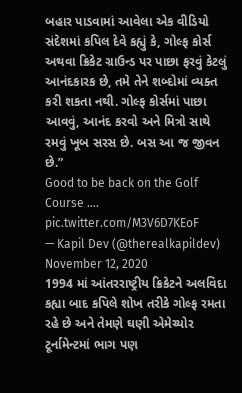બહાર પાડવામાં આવેલા એક વીડિયો સંદેશમાં કપિલ દેવે કહ્યું કે, ગોલ્ફ કોર્સ અથવા ક્રિકેટ ગ્રાઉન્ડ પર પાછા ફરવું કેટલું આનંદકારક છે, તમે તેને શબ્દોમાં વ્યક્ત કરી શકતા નથી. ગોલ્ફ કોર્સમાં પાછા આવવું, આનંદ કરવો અને મિત્રો સાથે રમવું ખૂબ સરસ છે. બસ આ જ જીવન છે.”
Good to be back on the Golf Course …. pic.twitter.com/M3V6D7KEoF
— Kapil Dev (@therealkapildev) November 12, 2020
1994 માં આંતરરાષ્ટ્રીય ક્રિકેટને અલવિદા કહ્યા બાદ કપિલે શોખ તરીકે ગોલ્ફ રમતા રહે છે અને તેમણે ઘણી એમેચ્યોર ટૂર્નામેન્ટમાં ભાગ પણ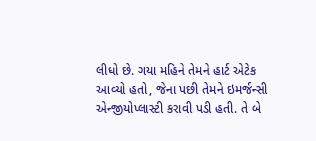લીધો છે. ગયા મહિને તેમને હાર્ટ એટેક આવ્યો હતો, જેના પછી તેમને ઇમર્જન્સી એન્જીયોપ્લાસ્ટી કરાવી પડી હતી. તે બે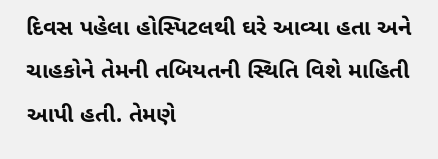દિવસ પહેલા હોસ્પિટલથી ઘરે આવ્યા હતા અને ચાહકોને તેમની તબિયતની સ્થિતિ વિશે માહિતી આપી હતી. તેમણે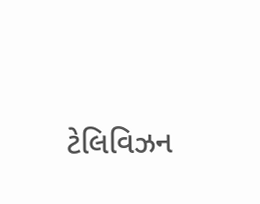ટેલિવિઝન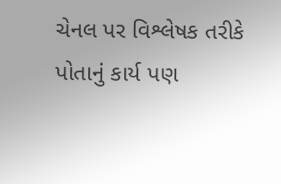ચેનલ પર વિશ્લેષક તરીકે પોતાનું કાર્ય પણ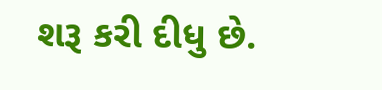શરૂ કરી દીધુ છે.